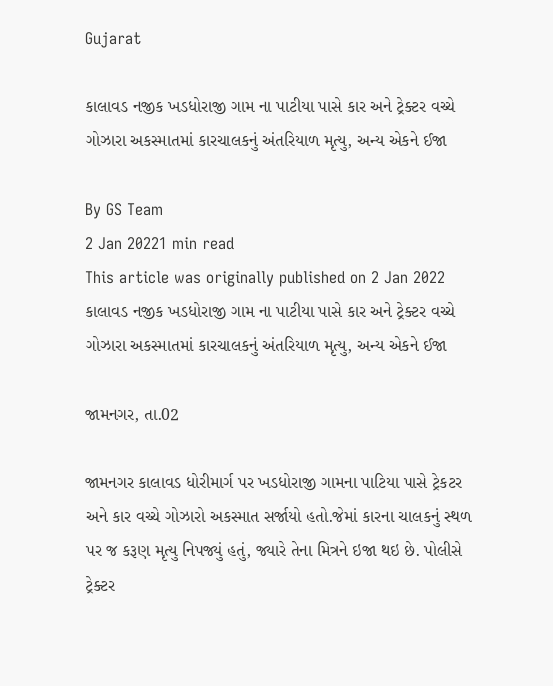Gujarat

કાલાવડ નજીક ખડધોરાજી ગામ ના પાટીયા પાસે કાર અને ટ્રેક્ટર વચ્ચે ગોઝારા અકસ્માતમાં કારચાલકનું અંતરિયાળ મૃત્યુ, અન્ય એકને ઈજા

By GS Team
2 Jan 20221 min read
This article was originally published on 2 Jan 2022
કાલાવડ નજીક ખડધોરાજી ગામ ના પાટીયા પાસે કાર અને ટ્રેક્ટર વચ્ચે ગોઝારા અકસ્માતમાં કારચાલકનું અંતરિયાળ મૃત્યુ, અન્ય એકને ઈજા

જામનગર, તા.02

જામનગર કાલાવડ ધોરીમાર્ગ પર ખડધોરાજી ગામના પાટિયા પાસે ટ્રેકટર અને કાર વચ્ચે ગોઝારો અકસ્માત સર્જાયો હતો.જેમાં કારના ચાલકનું સ્થળ પર જ કરૂણ મૃત્યુ નિપજ્યું હતું, જ્યારે તેના મિત્રને ઇજા થઇ છે. પોલીસે ટ્રેક્ટર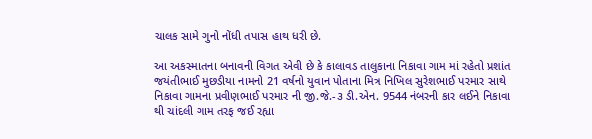ચાલક સામે ગુનો નોંધી તપાસ હાથ ધરી છે.

આ અકસ્માતના બનાવની વિગત એવી છે કે કાલાવડ તાલુકાના નિકાવા ગામ માં રહેતો પ્રશાંત જયંતીભાઈ મુછડીયા નામનો 21 વર્ષનો યુવાન પોતાના મિત્ર નિખિલ સુરેશભાઈ પરમાર સાથે નિકાવા ગામના પ્રવીણભાઈ પરમાર ની જી.જે.-૩ ડી.એન. 9544 નંબરની કાર લઈને નિકાવા થી ચાંદલી ગામ તરફ જઈ રહ્યા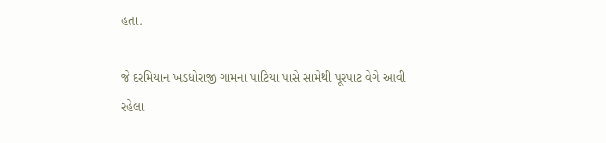હતા.

જે દરમિયાન ખડધોરાજી ગામના પાટિયા પાસે સામેથી પૂરપાટ વેગે આવી રહેલા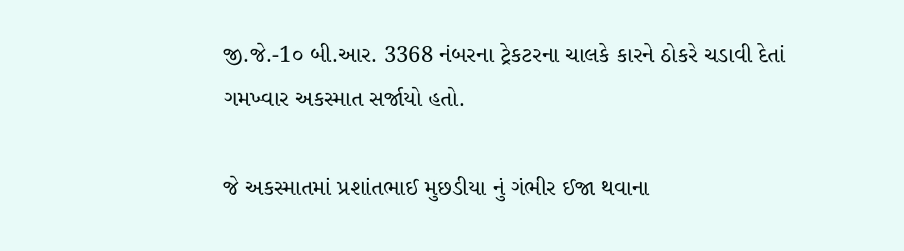જી.જે.-1૦ બી.આર. 3368 નંબરના ટ્રેકટરના ચાલકે કારને ઠોકરે ચડાવી દેતાં ગમખ્વાર અકસ્માત સર્જાયો હતો.

જે અકસ્માતમાં પ્રશાંતભાઈ મુછડીયા નું ગંભીર ઈજા થવાના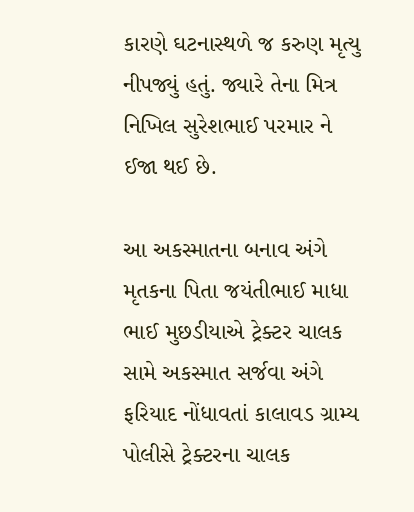કારણે ઘટનાસ્થળે જ કરુણ મૃત્યુ નીપજ્યું હતું. જ્યારે તેના મિત્ર નિખિલ સુરેશભાઈ પરમાર ને ઈજા થઈ છે.

આ અકસ્માતના બનાવ અંગે મૃતકના પિતા જયંતીભાઈ માધા ભાઈ મુછડીયાએ ટ્રેક્ટર ચાલક સામે અકસ્માત સર્જવા અંગે ફરિયાદ નોંધાવતાં કાલાવડ ગ્રામ્ય પોલીસે ટ્રેક્ટરના ચાલક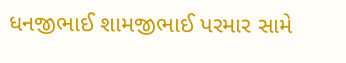ધનજીભાઈ શામજીભાઈ પરમાર સામે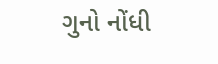ગુનો નોંધી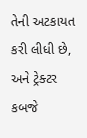તેની અટકાયત કરી લીધી છે, અને ટ્રેક્ટર કબજે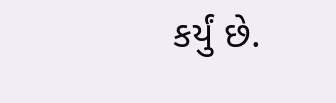કર્યું છે.